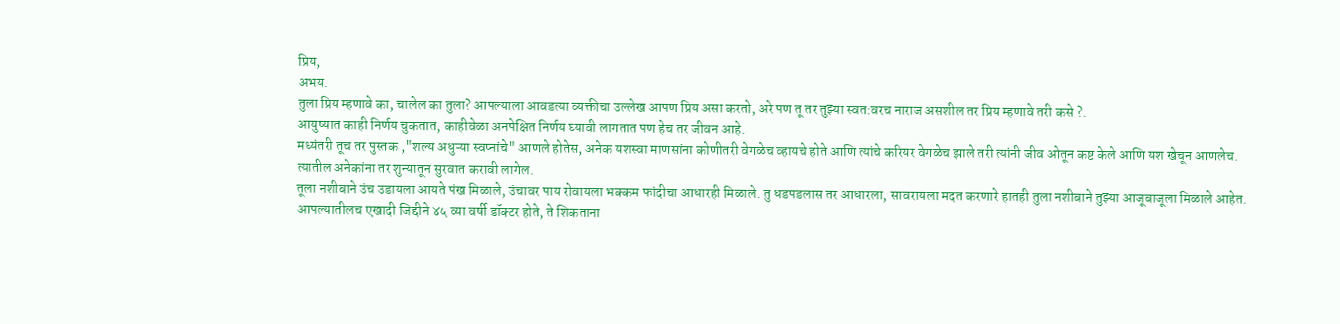प्रिय,
अभय.
तुला प्रिय म्हणावे का, चालेल का तुला? आपल्याला आवडत्या व्यक्तीचा उल्लेख आपण प्रिय असा करतो, अरे पण तू तर तुझ्या स्वत:वरच नाराज असशील तर प्रिय म्हणावे तरी कसे ?.
आयुष्यात काही निर्णय चुकतात, काहीवेळा अनपेक्षित निर्णय घ्यावी लागतात पण हेच तर जीवन आहे.
मध्यंतरी तूच तर पुस्तक ,"शल्य अधुऱ्या स्वप्नांचे" आणले होतेस, अनेक यशस्वा माणसांना कोणीतरी वेगळेच व्हायचे होते आणि त्यांचे करियर वेगळेच झाले तरी त्यांनी जीव ओतून कष्ट केले आणि यश खेचून आणलेच.
त्यातील अनेकांना तर शुन्यातून सुरवात करावी लागेल.
तूला नशीबाने उंच उडायला आयते पंख मिळाले, उंचावर पाय रोवायला भक्कम फांदीचा आधारही मिळाले. तु धडपडलास तर आधारला, सावरायला मदत करणारे हातही तुला नशीबाने तुझ्या आजूबाजूला मिळाले आहेत.
आपल्यातीलच एखादी जिद्दीने ४५ व्या वर्षी डॉक्टर होते, ते शिकताना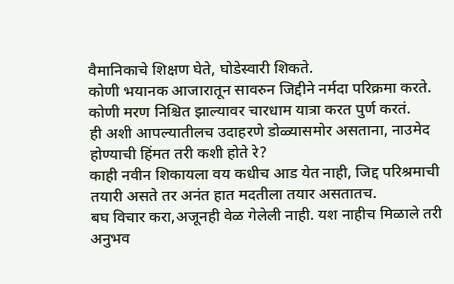वैमानिकाचे शिक्षण घेते, घोडेस्वारी शिकते.
कोणी भयानक आजारातून सावरुन जिद्दीने नर्मदा परिक्रमा करते.
कोणी मरण निश्चित झाल्यावर चारधाम यात्रा करत पुर्ण करतं.
ही अशी आपल्यातीलच उदाहरणे डोळ्यासमोर असताना, नाउमेद होण्याची हिंमत तरी कशी होते रे?
काही नवीन शिकायला वय कधीच आड येत नाही, जिद्द परिश्रमाची तयारी असते तर अनंत हात मदतीला तयार असतातच.
बघ विचार करा,अजूनही वेळ गेलेली नाही. यश नाहीच मिळाले तरी अनुभव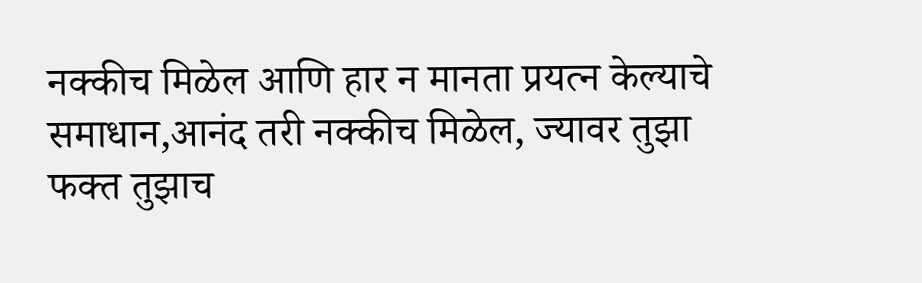नक्कीच मिळेल आणि हार न मानता प्रयत्न केल्याचे समाधान,आनंद तरी नक्कीच मिळेल, ज्यावर तुझा फक्त तुझाच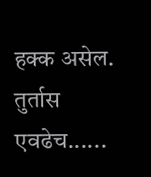हक्क असेल.
तुर्तास एवढेच......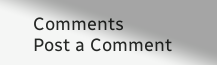Comments
Post a Comment